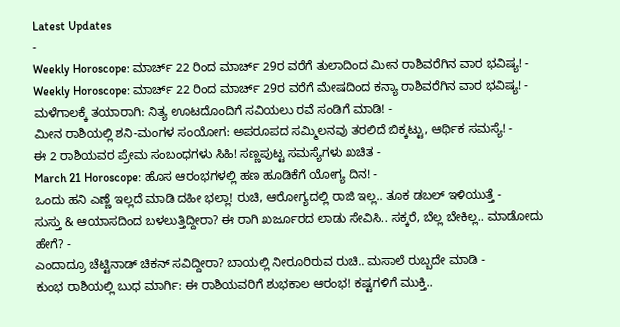Latest Updates
-
Weekly Horoscope: ಮಾರ್ಚ್ 22 ರಿಂದ ಮಾರ್ಚ್ 29ರ ವರೆಗೆ ತುಲಾದಿಂದ ಮೀನ ರಾಶಿವರೆಗಿನ ವಾರ ಭವಿಷ್ಯ! -
Weekly Horoscope: ಮಾರ್ಚ್ 22 ರಿಂದ ಮಾರ್ಚ್ 29ರ ವರೆಗೆ ಮೇಷದಿಂದ ಕನ್ಯಾ ರಾಶಿವರೆಗಿನ ವಾರ ಭವಿಷ್ಯ! -
ಮಳೆಗಾಲಕ್ಕೆ ತಯಾರಾಗಿ: ನಿತ್ಯ ಊಟದೊಂದಿಗೆ ಸವಿಯಲು ರವೆ ಸಂಡಿಗೆ ಮಾಡಿ! -
ಮೀನ ರಾಶಿಯಲ್ಲಿ ಶನಿ-ಮಂಗಳ ಸಂಯೋಗ: ಅಪರೂಪದ ಸಮ್ಮಿಲನವು ತರಲಿದೆ ಬಿಕ್ಕಟ್ಟು, ಆರ್ಥಿಕ ಸಮಸ್ಯೆ! -
ಈ 2 ರಾಶಿಯವರ ಪ್ರೇಮ ಸಂಬಂಧಗಳು ಸಿಹಿ! ಸಣ್ಣಪುಟ್ಟ ಸಮಸ್ಯೆಗಳು ಖಚಿತ -
March 21 Horoscope: ಹೊಸ ಆರಂಭಗಳಲ್ಲಿ ಹಣ ಹೂಡಿಕೆಗೆ ಯೋಗ್ಯ ದಿನ! -
ಒಂದು ಹನಿ ಎಣ್ಣೆ ಇಲ್ಲದೆ ಮಾಡಿ ದಹೀ ಭಲ್ಲಾ! ರುಚಿ, ಆರೋಗ್ಯದಲ್ಲಿ ರಾಜಿ ಇಲ್ಲ.. ತೂಕ ಡಬಲ್ ಇಳಿಯುತ್ತೆ -
ಸುಸ್ತು & ಆಯಾಸದಿಂದ ಬಳಲುತ್ತಿದ್ದೀರಾ? ಈ ರಾಗಿ ಖರ್ಜೂರದ ಲಾಡು ಸೇವಿಸಿ.. ಸಕ್ಕರೆ, ಬೆಲ್ಲ ಬೇಕಿಲ್ಲ.. ಮಾಡೋದು ಹೇಗೆ? -
ಎಂದಾದ್ರೂ ಚೆಟ್ಟಿನಾಡ್ ಚಿಕನ್ ಸವಿದ್ದೀರಾ? ಬಾಯಲ್ಲಿ ನೀರೂರಿರುವ ರುಚಿ.. ಮಸಾಲೆ ರುಬ್ಬದೇ ಮಾಡಿ -
ಕುಂಭ ರಾಶಿಯಲ್ಲಿ ಬುಧ ಮಾರ್ಗಿ: ಈ ರಾಶಿಯವರಿಗೆ ಶುಭಕಾಲ ಆರಂಭ! ಕಷ್ಟಗಳಿಗೆ ಮುಕ್ತಿ..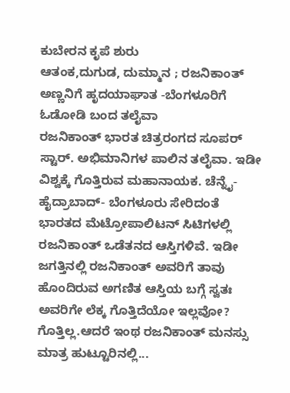ಕುಬೇರನ ಕೃಪೆ ಶುರು
ಆತಂಕ,ದುಗುಡ, ದುಮ್ಮಾನ ; ರಜನಿಕಾಂತ್ ಅಣ್ಣನಿಗೆ ಹೃದಯಾಘಾತ -ಬೆಂಗಳೂರಿಗೆ ಓಡೋಡಿ ಬಂದ ತಲೈವಾ
ರಜನಿಕಾಂತ್ ಭಾರತ ಚಿತ್ರರಂಗದ ಸೂಪರ್ ಸ್ಟಾರ್. ಅಭಿಮಾನಿಗಳ ಪಾಲಿನ ತಲೈವಾ. ಇಡೀ ವಿಶ್ವಕ್ಕೆ ಗೊತ್ತಿರುವ ಮಹಾನಾಯಕ. ಚೆನ್ನೈ-ಹೈದ್ರಾಬಾದ್- ಬೆಂಗಳೂರು ಸೇರಿದಂತೆ ಭಾರತದ ಮೆಟ್ರೋಪಾಲಿಟನ್ ಸಿಟಿಗಳಲ್ಲಿ ರಜನಿಕಾಂತ್ ಒಡೆತನದ ಆಸ್ತಿಗಳಿವೆ. ಇಡೀ ಜಗತ್ತಿನಲ್ಲಿ ರಜನಿಕಾಂತ್ ಅವರಿಗೆ ತಾವು ಹೊಂದಿರುವ ಅಗಣಿತ ಆಸ್ತಿಯ ಬಗ್ಗೆ ಸ್ವತಃ ಅವರಿಗೇ ಲೆಕ್ಕ ಗೊತ್ತಿದೆಯೋ ಇಲ್ಲವೋ? ಗೊತ್ತಿಲ್ಲ.ಆದರೆ ಇಂಥ ರಜನಿಕಾಂತ್ ಮನಸ್ಸು ಮಾತ್ರ ಹುಟ್ಟೂರಿನಲ್ಲಿ...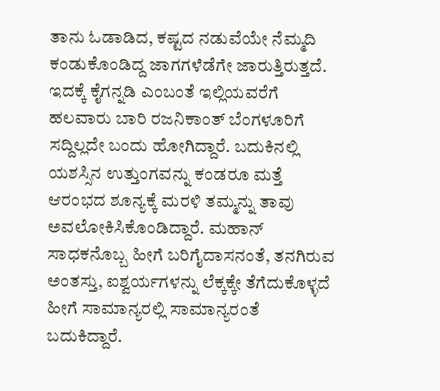ತಾನು ಓಡಾಡಿದ, ಕಷ್ಟದ ನಡುವೆಯೇ ನೆಮ್ಮದಿ ಕಂಡುಕೊಂಡಿದ್ದ ಜಾಗಗಳೆಡೆಗೇ ಜಾರುತ್ತಿರುತ್ತದೆ. ಇದಕ್ಕೆ ಕೈಗನ್ನಡಿ ಎಂಬಂತೆ ಇಲ್ಲಿಯವರೆಗೆ ಹಲವಾರು ಬಾರಿ ರಜನಿಕಾಂತ್ ಬೆಂಗಳೂರಿಗೆ ಸದ್ದಿಲ್ಲದೇ ಬಂದು ಹೋಗಿದ್ದಾರೆ. ಬದುಕಿನಲ್ಲಿ ಯಶಸ್ಸಿನ ಉತ್ತುಂಗವನ್ನು ಕಂಡರೂ ಮತ್ತೆ ಆರಂಭದ ಶೂನ್ಯಕ್ಕೆ ಮರಳಿ ತಮ್ಮನ್ನು ತಾವು ಅವಲೋಕಿಸಿಕೊಂಡಿದ್ದಾರೆ. ಮಹಾನ್ ಸಾಧಕನೊಬ್ಬ ಹೀಗೆ ಬರಿಗೈದಾಸನಂತೆ, ತನಗಿರುವ ಅಂತಸ್ತು, ಐಶ್ವರ್ಯಗಳನ್ನು ಲೆಕ್ಕಕ್ಕೇ ತೆಗೆದುಕೊಳ್ಳದೆ ಹೀಗೆ ಸಾಮಾನ್ಯರಲ್ಲಿ ಸಾಮಾನ್ಯರಂತೆ ಬದುಕಿದ್ದಾರೆ.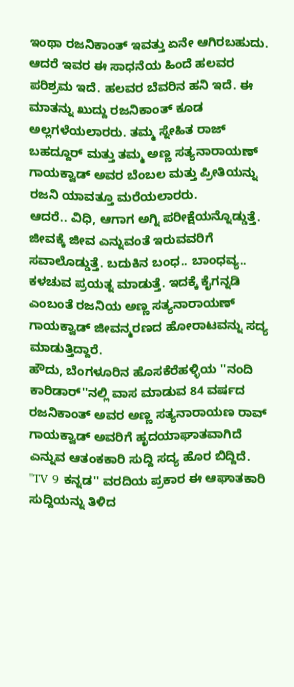ಇಂಥಾ ರಜನಿಕಾಂತ್ ಇವತ್ತು ಏನೇ ಆಗಿರಬಹುದು. ಆದರೆ ಇವರ ಈ ಸಾಧನೆಯ ಹಿಂದೆ ಹಲವರ ಪರಿಶ್ರಮ ಇದೆ. ಹಲವರ ಬೆವರಿನ ಹನಿ ಇದೆ. ಈ ಮಾತನ್ನು ಖುದ್ದು ರಜನಿಕಾಂತ್ ಕೂಡ ಅಲ್ಲಗಳೆಯಲಾರರು. ತಮ್ಮ ಸ್ನೇಹಿತ ರಾಜ್ ಬಹದ್ದೂರ್ ಮತ್ತು ತಮ್ಮ ಅಣ್ಣ ಸತ್ಯನಾರಾಯಣ್ ಗಾಯಕ್ವಾಡ್ ಅವರ ಬೆಂಬಲ ಮತ್ತು ಪ್ರೀತಿಯನ್ನು ರಜನಿ ಯಾವತ್ತೂ ಮರೆಯಲಾರರು.
ಆದರೆ.. ವಿಧಿ, ಆಗಾಗ ಅಗ್ನಿ ಪರೀಕ್ಷೆಯನ್ನೊಡ್ಡುತ್ತೆ. ಜೀವಕ್ಕೆ ಜೀವ ಎನ್ನುವಂತೆ ಇರುವವರಿಗೆ ಸವಾಲೊಡ್ಡುತ್ತೆ. ಬದುಕಿನ ಬಂಧ.. ಬಾಂಧವ್ಯ.. ಕಳಚುವ ಪ್ರಯತ್ನ ಮಾಡುತ್ತೆ. ಇದಕ್ಕೆ ಕೈಗನ್ನಡಿ ಎಂಬಂತೆ ರಜನಿಯ ಅಣ್ಣ ಸತ್ಯನಾರಾಯಣ್ ಗಾಯಕ್ವಾಡ್ ಜೀವನ್ಮರಣದ ಹೋರಾಟವನ್ನು ಸದ್ಯ ಮಾಡುತ್ತಿದ್ದಾರೆ.
ಹೌದು, ಬೆಂಗಳೂರಿನ ಹೊಸಕೆರೆಹಳ್ಳಿಯ ''ನಂದಿ ಕಾರಿಡಾರ್''ನಲ್ಲಿ ವಾಸ ಮಾಡುವ 84 ವರ್ಷದ ರಜನಿಕಾಂತ್ ಅವರ ಅಣ್ಣ ಸತ್ಯನಾರಾಯಣ ರಾವ್ ಗಾಯಕ್ವಾಡ್ ಅವರಿಗೆ ಹೃದಯಾಘಾತವಾಗಿದೆ ಎನ್ನುವ ಆತಂಕಕಾರಿ ಸುದ್ದಿ ಸದ್ಯ ಹೊರ ಬಿದ್ದಿದೆ. ''TV 9 ಕನ್ನಡ'' ವರದಿಯ ಪ್ರಕಾರ ಈ ಆಘಾತಕಾರಿ ಸುದ್ದಿಯನ್ನು ತಿಳಿದ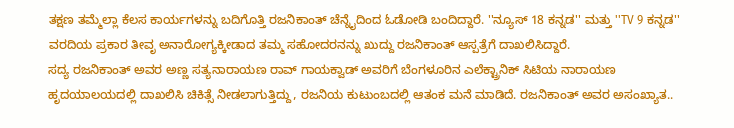ತಕ್ಷಣ ತಮ್ಮೆಲ್ಲಾ ಕೆಲಸ ಕಾರ್ಯಗಳನ್ನು ಬದಿಗೊತ್ತಿ ರಜನಿಕಾಂತ್ ಚೆನ್ನೈದಿಂದ ಓಡೋಡಿ ಬಂದಿದ್ದಾರೆ. ''ನ್ಯೂಸ್ 18 ಕನ್ನಡ'' ಮತ್ತು ''TV 9 ಕನ್ನಡ'' ವರದಿಯ ಪ್ರಕಾರ ತೀವೃ ಅನಾರೋಗ್ಯಕ್ಕೀಡಾದ ತಮ್ಮ ಸಹೋದರನನ್ನು ಖುದ್ದು ರಜನಿಕಾಂತ್ ಆಸ್ಪತ್ರೆಗೆ ದಾಖಲಿಸಿದ್ದಾರೆ.
ಸದ್ಯ ರಜನಿಕಾಂತ್ ಅವರ ಅಣ್ಣ ಸತ್ಯನಾರಾಯಣ ರಾವ್ ಗಾಯಕ್ವಾಡ್ ಅವರಿಗೆ ಬೆಂಗಳೂರಿನ ಎಲೆಕ್ಟ್ರಾನಿಕ್ ಸಿಟಿಯ ನಾರಾಯಣ ಹೃದಯಾಲಯದಲ್ಲಿ ದಾಖಲಿಸಿ ಚಿಕಿತ್ಸೆ ನೀಡಲಾಗುತ್ತಿದ್ದು, ರಜನಿಯ ಕುಟುಂಬದಲ್ಲಿ ಆತಂಕ ಮನೆ ಮಾಡಿದೆ. ರಜನಿಕಾಂತ್ ಅವರ ಅಸಂಖ್ಯಾತ..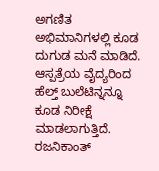ಅಗಣಿತ ಅಭಿಮಾನಿಗಳಲ್ಲಿ ಕೂಡ ದುಗುಡ ಮನೆ ಮಾಡಿದೆ. ಆಸ್ಪತ್ರೆಯ ವೈದ್ಯರಿಂದ ಹೆಲ್ತ್ ಬುಲೆಟಿನ್ನನ್ನೂ ಕೂಡ ನಿರೀಕ್ಷೆ ಮಾಡಲಾಗುತ್ತಿದೆ.
ರಜನಿಕಾಂತ್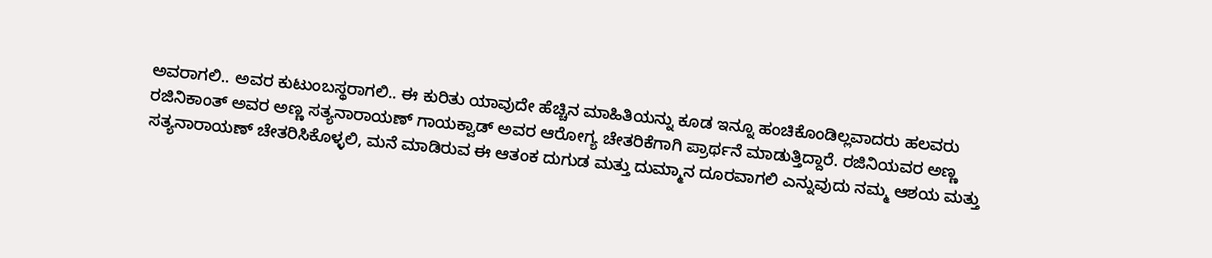ಅವರಾಗಲಿ.. ಅವರ ಕುಟುಂಬಸ್ಥರಾಗಲಿ.. ಈ ಕುರಿತು ಯಾವುದೇ ಹೆಚ್ಚಿನ ಮಾಹಿತಿಯನ್ನು ಕೂಡ ಇನ್ನೂ ಹಂಚಿಕೊಂಡಿಲ್ಲವಾದರು ಹಲವರು ರಜಿನಿಕಾಂತ್ ಅವರ ಅಣ್ಣ ಸತ್ಯನಾರಾಯಣ್ ಗಾಯಕ್ವಾಡ್ ಅವರ ಆರೋಗ್ಯ ಚೇತರಿಕೆಗಾಗಿ ಪ್ರಾರ್ಥನೆ ಮಾಡುತ್ತಿದ್ದಾರೆ. ರಜಿನಿಯವರ ಅಣ್ಣ ಸತ್ಯನಾರಾಯಣ್ ಚೇತರಿಸಿಕೊಳ್ಳಲಿ, ಮನೆ ಮಾಡಿರುವ ಈ ಆತಂಕ ದುಗುಡ ಮತ್ತು ದುಮ್ಮಾನ ದೂರವಾಗಲಿ ಎನ್ನುವುದು ನಮ್ಮ ಆಶಯ ಮತ್ತು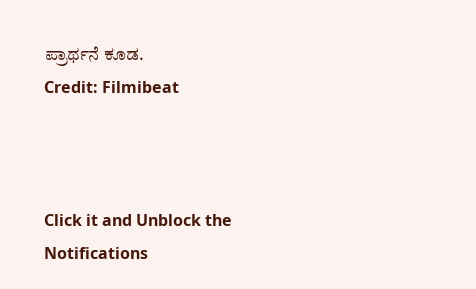ಪ್ರಾರ್ಥನೆ ಕೂಡ.
Credit: Filmibeat



Click it and Unblock the Notifications